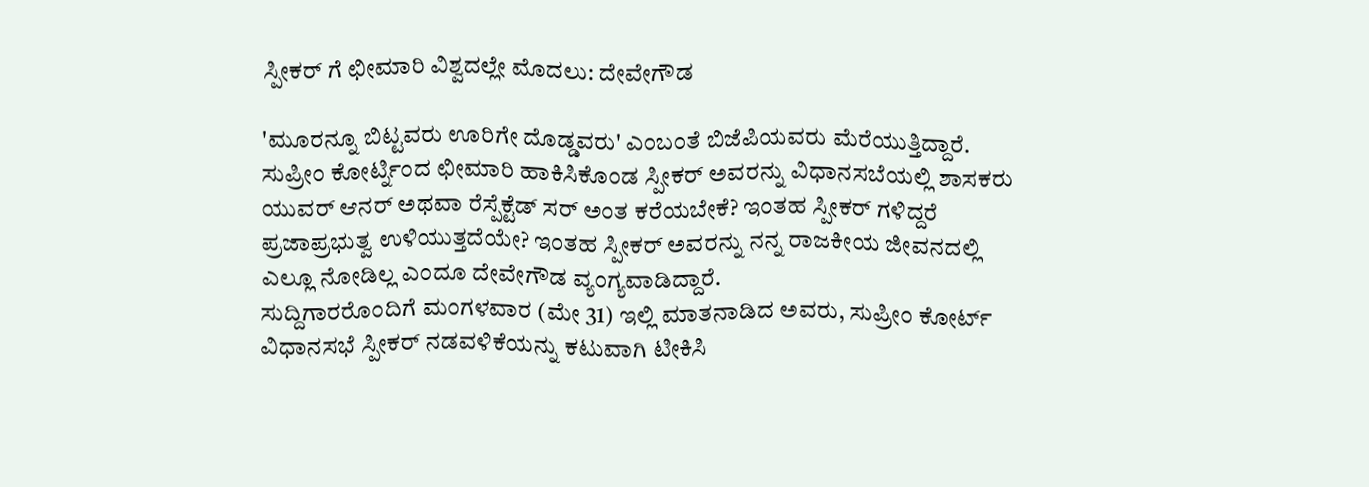ಸ್ಪೀಕರ್ ಗೆ ಛೀಮಾರಿ ವಿಶ್ವದಲ್ಲೇ ಮೊದಲು: ದೇವೇಗೌಡ

'ಮೂರನ್ನೂ ಬಿಟ್ಟವರು ಊರಿಗೇ ದೊಡ್ಡವರು' ಎಂಬಂತೆ ಬಿಜೆಪಿಯವರು ಮೆರೆಯುತ್ತಿದ್ದಾರೆ. ಸುಪ್ರೀಂ ಕೋರ್ಟ್ನಿಂದ ಛೀಮಾರಿ ಹಾಕಿಸಿಕೊಂಡ ಸ್ಪೀಕರ್ ಅವರನ್ನು ವಿಧಾನಸಬೆಯಲ್ಲಿ ಶಾಸಕರು ಯುವರ್ ಆನರ್ ಅಥವಾ ರೆಸ್ಪೆಕ್ಟೆಡ್ ಸರ್ ಅಂತ ಕರೆಯಬೇಕೆ? ಇಂತಹ ಸ್ಪೀಕರ್ ಗಳಿದ್ದರೆ ಪ್ರಜಾಪ್ರಭುತ್ವ ಉಳಿಯುತ್ತದೆಯೇ? ಇಂತಹ ಸ್ಪೀಕರ್ ಅವರನ್ನು ನನ್ನ ರಾಜಕೀಯ ಜೀವನದಲ್ಲಿ ಎಲ್ಲೂ ನೋಡಿಲ್ಲ ಎಂದೂ ದೇವೇಗೌಡ ವ್ಯಂಗ್ಯವಾಡಿದ್ದಾರೆ.
ಸುದ್ದಿಗಾರರೊಂದಿಗೆ ಮಂಗಳವಾರ (ಮೇ 31) ಇಲ್ಲಿ ಮಾತನಾಡಿದ ಅವರು, ಸುಪ್ರೀಂ ಕೋರ್ಟ್ ವಿಧಾನಸಭೆ ಸ್ಪೀಕರ್ ನಡವಳಿಕೆಯನ್ನು ಕಟುವಾಗಿ ಟೀಕಿಸಿ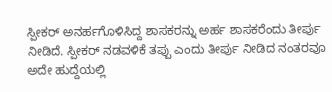ಸ್ಪೀಕರ್ ಅನರ್ಹಗೊಳಿಸಿದ್ದ ಶಾಸಕರನ್ನು ಅರ್ಹ ಶಾಸಕರೆಂದು ತೀರ್ಪು ನೀಡಿದೆ. ಸ್ಪೀಕರ್ ನಡವಳಿಕೆ ತಪ್ಪು ಎಂದು ತೀರ್ಪು ನೀಡಿದ ನಂತರವೂ ಅದೇ ಹುದ್ದೆಯಲ್ಲಿ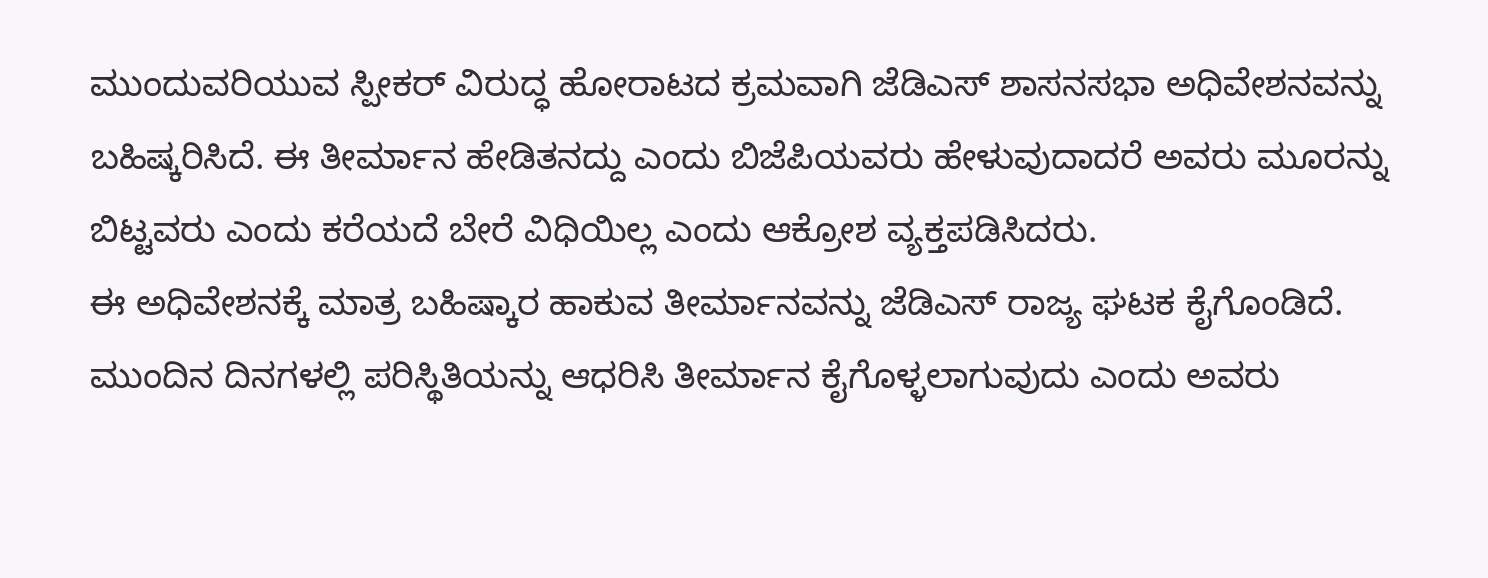ಮುಂದುವರಿಯುವ ಸ್ಪೀಕರ್ ವಿರುದ್ಧ ಹೋರಾಟದ ಕ್ರಮವಾಗಿ ಜೆಡಿಎಸ್ ಶಾಸನಸಭಾ ಅಧಿವೇಶನವನ್ನು ಬಹಿಷ್ಕರಿಸಿದೆ. ಈ ತೀರ್ಮಾನ ಹೇಡಿತನದ್ದು ಎಂದು ಬಿಜೆಪಿಯವರು ಹೇಳುವುದಾದರೆ ಅವರು ಮೂರನ್ನು ಬಿಟ್ಟವರು ಎಂದು ಕರೆಯದೆ ಬೇರೆ ವಿಧಿಯಿಲ್ಲ ಎಂದು ಆಕ್ರೋಶ ವ್ಯಕ್ತಪಡಿಸಿದರು.
ಈ ಅಧಿವೇಶನಕ್ಕೆ ಮಾತ್ರ ಬಹಿಷ್ಕಾರ ಹಾಕುವ ತೀರ್ಮಾನವನ್ನು ಜೆಡಿಎಸ್ ರಾಜ್ಯ ಘಟಕ ಕೈಗೊಂಡಿದೆ. ಮುಂದಿನ ದಿನಗಳಲ್ಲಿ ಪರಿಸ್ಥಿತಿಯನ್ನು ಆಧರಿಸಿ ತೀರ್ಮಾನ ಕೈಗೊಳ್ಳಲಾಗುವುದು ಎಂದು ಅವರು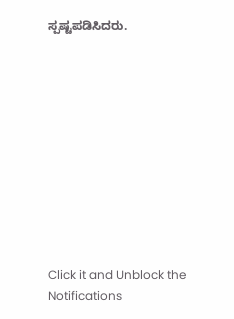ಸ್ಪಷ್ಟಪಡಿಸಿದರು.











Click it and Unblock the Notifications